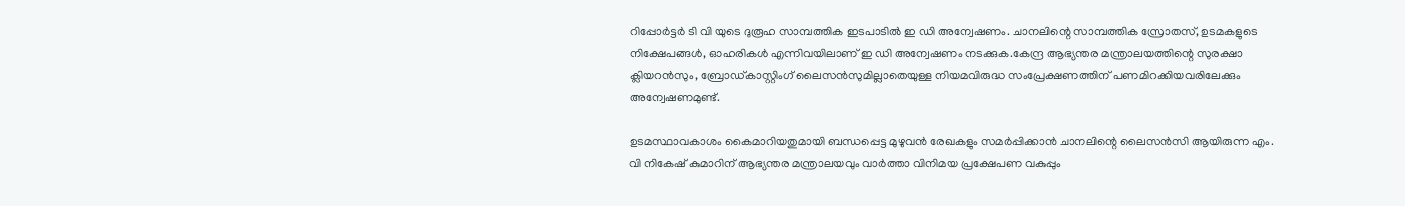റിപ്പോർട്ടർ ടി വി യുടെ ദുരൂഹ സാമ്പത്തിക ഇടപാടില്‍ ഇ ഡി അന്വേഷണം. ചാനലിന്റെ സാമ്പത്തിക സ്രോതസ്, ഉടമകളുടെ നിക്ഷേപങ്ങള്‍, ഓഹരികള്‍ എന്നിവയിലാണ് ഇ ഡി അന്വേഷണം നടക്കുക.കേന്ദ്ര ആഭ്യന്തര മന്ത്രാലയത്തിന്റെ സുരക്ഷാ ക്ലിയറൻസും, ബ്രോഡ്കാസ്റ്റിംഗ് ലൈസൻസുമില്ലാതെയുള്ള നിയമവിരുദ്ധ സംപ്രേക്ഷണത്തിന് പണമിറക്കിയവരിലേക്കും അന്വേഷണമുണ്ട്.

ഉടമസ്ഥാവകാശം കൈമാറിയതുമായി ബന്ധപ്പെട്ട മുഴുവൻ രേഖകളും സമ‍ർപ്പിക്കാൻ ചാനലിന്റെ ലൈസൻസി ആയിരുന്ന എം. വി നികേഷ് കുമാ‍റിന് ആഭ്യന്തര മന്ത്രാലയവും വാ‍ർത്താ വിനിമയ പ്രക്ഷേപണ വകുപ്പും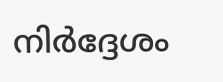നിർദ്ദേശം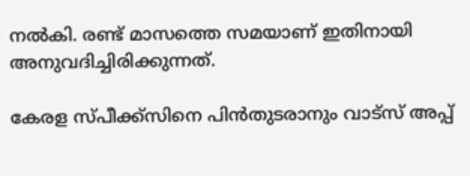നല്‍കി. രണ്ട് മാസത്തെ സമയാണ് ഇതിനായി അനുവദിച്ചിരിക്കുന്നത്.

കേരള സ്പീക്ക്സിനെ പിൻതുടരാനും വാട്സ് അപ്പ്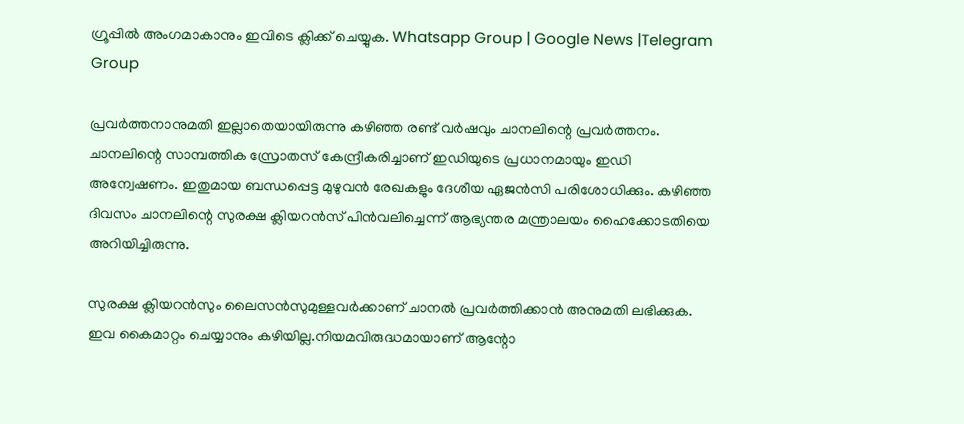ഗ്രൂപ്പിൽ അംഗമാകാനും ഇവിടെ ക്ലിക്ക് ചെയ്യുക. Whatsapp Group | Google News |Telegram Group

പ്രവർത്തനാനുമതി ഇല്ലാതെയായിരുന്നു കഴി‍ഞ്ഞ രണ്ട് വ‍ർഷവും ചാനലിന്റെ പ്രവ‍ർത്തനം. ചാനലിന്റെ സാമ്പത്തിക സ്രോതസ് കേന്ദ്രീകരിച്ചാണ് ഇഡിയുടെ പ്രധാനമായും ഇ‍ഡി അന്വേഷണം. ഇതുമായ ബന്ധപ്പെട്ട മുഴുവൻ രേഖകളും ദേശീയ ഏജൻസി പരിശോധിക്കും. കഴിഞ്ഞ ദിവസം ചാനലിന്റെ സുരക്ഷ ക്ലിയറൻസ് പിൻവലിച്ചെന്ന് ആഭ്യന്തര മന്ത്രാലയം ഹൈക്കോടതിയെ അറിയിച്ചിരുന്നു.

സുരക്ഷ ക്ലിയറൻസും ലൈസൻസുമുള്ളവർക്കാണ് ചാനല്‍ പ്രവ‍ർത്തിക്കാൻ അനുമതി ലഭിക്കുക. ഇവ കൈമാറ്റം ചെയ്യാനും കഴിയില്ല.നിയമവിരുദ്ധമായാണ് ആന്റോ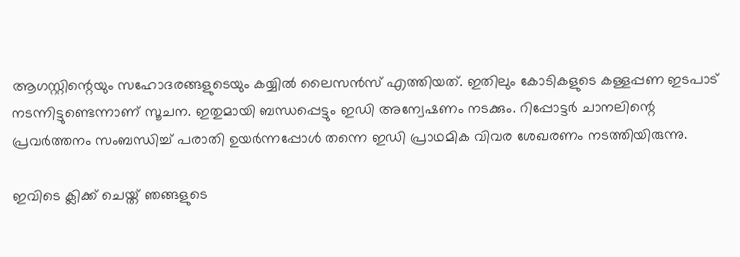ആഗസ്റ്റിന്റെയും സഹോദരങ്ങളുടെയും കയ്യില്‍ ലൈസൻസ് എത്തിയത്. ഇതിലും കോടികളുടെ കള്ളപ്പണ ഇടപാട് നടന്നിട്ടുണ്ടെന്നാണ് സൂചന. ഇതുമായി ബന്ധപ്പെട്ടും ഇഡി അന്വേഷണം നടക്കും. റിപ്പോ‍ട്ടർ ചാനലിന്റെ പ്രവർത്തനം സംബന്ധിച്ച്‌ പരാതി ഉ‍യ‍ർന്നപ്പോള്‍ തന്നെ ഇഡി പ്രാഥമിക വിവര ശേഖരണം നടത്തിയിരുന്നു.

ഇവിടെ ക്ലിക്ക് ചെയ്ത് ഞങ്ങളുടെ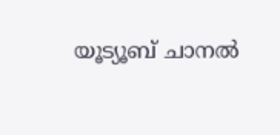യൂട്യൂബ് ചാനൽ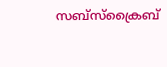സബ്സ്ക്രൈബ്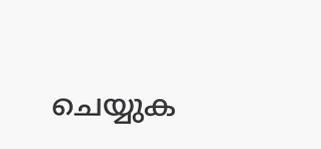ചെയ്യുക